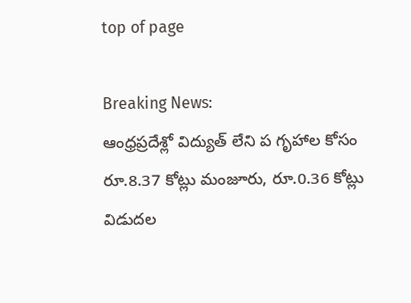top of page

Breaking News:
ఆంధ్రప్రదేశ్లో విద్యుత్ లేని ప గృహాల కోసం రూ.8.37 కోట్లు మంజూరు, రూ.0.36 కోట్లు విడుదల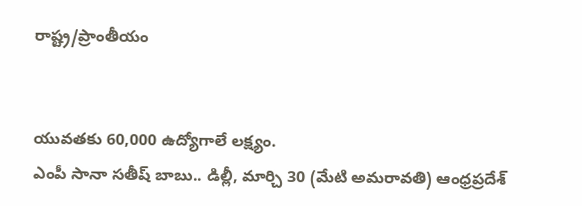రాష్ట్ర/ప్రాంతీయం


యువతకు 60,000 ఉద్యోగాలే లక్ష్యం.
ఎంపీ సానా సతీష్ బాబు.. డిల్లీ, మార్చి 30 (మేటి అమరావతి) ఆంధ్రప్రదేశ్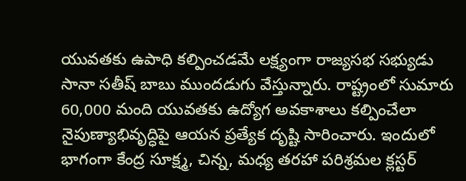యువతకు ఉపాధి కల్పించడమే లక్ష్యంగా రాజ్యసభ సభ్యుడు సానా సతీష్ బాబు ముందడుగు వేస్తున్నారు. రాష్ట్రంలో సుమారు 60,000 మంది యువతకు ఉద్యోగ అవకాశాలు కల్పించేలా నైపుణ్యాభివృద్ధిపై ఆయన ప్రత్యేక దృష్టి సారించారు. ఇందులో భాగంగా కేంద్ర సూక్ష్మ, చిన్న, మధ్య తరహా పరిశ్రమల క్లస్టర్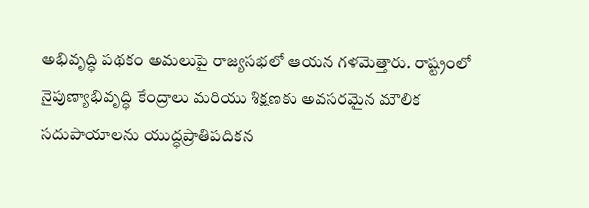అభివృద్ధి పథకం అమలుపై రాజ్యసభలో ఆయన గళమెత్తారు. రాష్ట్రంలో నైపుణ్యాభివృద్ధి కేంద్రాలు మరియు శిక్షణకు అవసరమైన మౌలిక సదుపాయాలను యుద్ధప్రాతిపదికన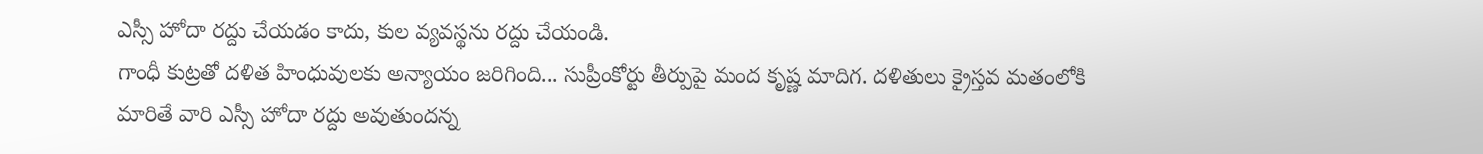ఎస్సీ హోదా రద్దు చేయడం కాదు, కుల వ్యవస్థను రద్దు చేయండి.
గాంధీ కుట్రతో దళిత హింధువులకు అన్యాయం జరిగింది... సుప్రీంకోర్టు తీర్పుపై మంద కృష్ణ మాదిగ. దళితులు క్రైస్తవ మతంలోకి మారితే వారి ఎస్సీ హోదా రద్దు అవుతుందన్న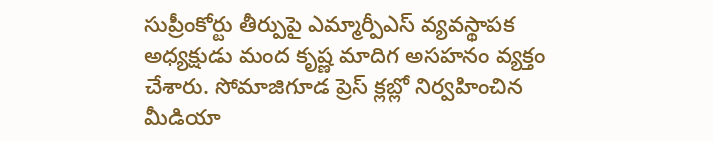సుప్రీంకోర్టు తీర్పుపై ఎమ్మార్పీఎస్ వ్యవస్థాపక అధ్యక్షుడు మంద కృష్ణ మాదిగ అసహనం వ్యక్తం చేశారు. సోమాజిగూడ ప్రెస్ క్లబ్లో నిర్వహించిన మీడియా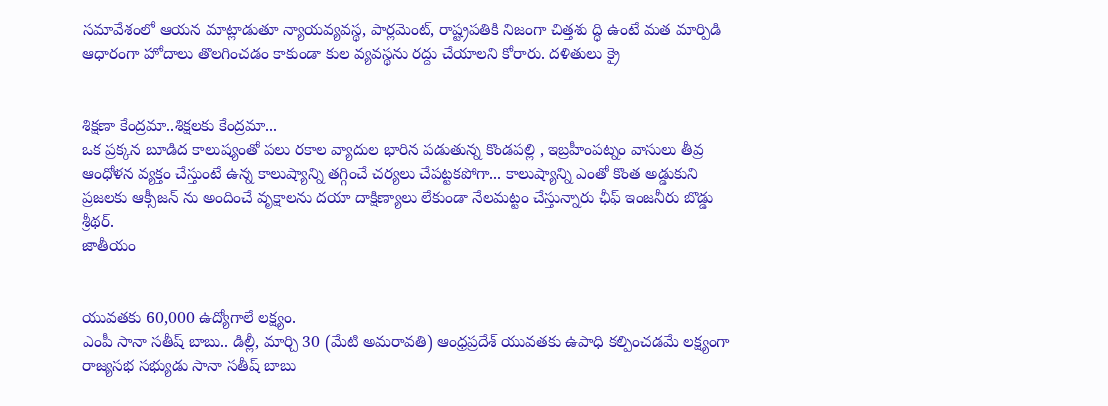సమావేశంలో ఆయన మాట్లాడుతూ న్యాయవ్యవస్థ, పార్లమెంట్, రాష్ట్రపతికి నిజంగా చిత్తశు ద్ధి ఉంటే మత మార్పిడి ఆధారంగా హోదాలు తొలగించడం కాకుండా కుల వ్యవస్థను రద్దు చేయాలని కోరారు. దళితులు క్రై


శిక్షణా కేంద్రమా..శిక్షలకు కేంద్రమా...
ఒక ప్రక్కన బూడిద కాలుష్యంతో పలు రకాల వ్యాదుల భారిన పడుతున్న కొండపల్లి , ఇబ్రహీంపట్నం వాసులు తీవ్ర ఆంధోళన వ్యక్తం చేస్తుంటే ఉన్న కాలుష్యాన్ని తగ్గించే చర్యలు చేపట్టకపోగా... కాలుష్యాన్ని ఎంతో కొంత అడ్డుకుని ప్రజలకు ఆక్సీజన్ ను అందించే వృక్షాలను దయా దాక్షిణ్యాలు లేకుండా నేలమట్టం చేస్తున్నారు ఛీఫ్ ఇంజనీరు బొడ్డు శ్రీథర్.
జాతీయం


యువతకు 60,000 ఉద్యోగాలే లక్ష్యం.
ఎంపీ సానా సతీష్ బాబు.. డిల్లీ, మార్చి 30 (మేటి అమరావతి) ఆంధ్రప్రదేశ్ యువతకు ఉపాధి కల్పించడమే లక్ష్యంగా రాజ్యసభ సభ్యుడు సానా సతీష్ బాబు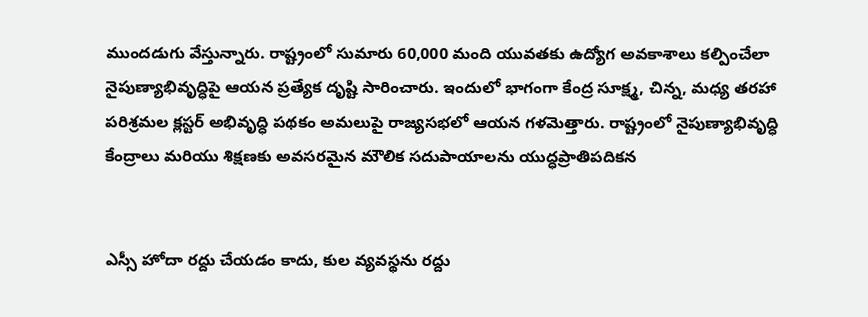ముందడుగు వేస్తున్నారు. రాష్ట్రంలో సుమారు 60,000 మంది యువతకు ఉద్యోగ అవకాశాలు కల్పించేలా నైపుణ్యాభివృద్ధిపై ఆయన ప్రత్యేక దృష్టి సారించారు. ఇందులో భాగంగా కేంద్ర సూక్ష్మ, చిన్న, మధ్య తరహా పరిశ్రమల క్లస్టర్ అభివృద్ధి పథకం అమలుపై రాజ్యసభలో ఆయన గళమెత్తారు. రాష్ట్రంలో నైపుణ్యాభివృద్ధి కేంద్రాలు మరియు శిక్షణకు అవసరమైన మౌలిక సదుపాయాలను యుద్ధప్రాతిపదికన


ఎస్సీ హోదా రద్దు చేయడం కాదు, కుల వ్యవస్థను రద్దు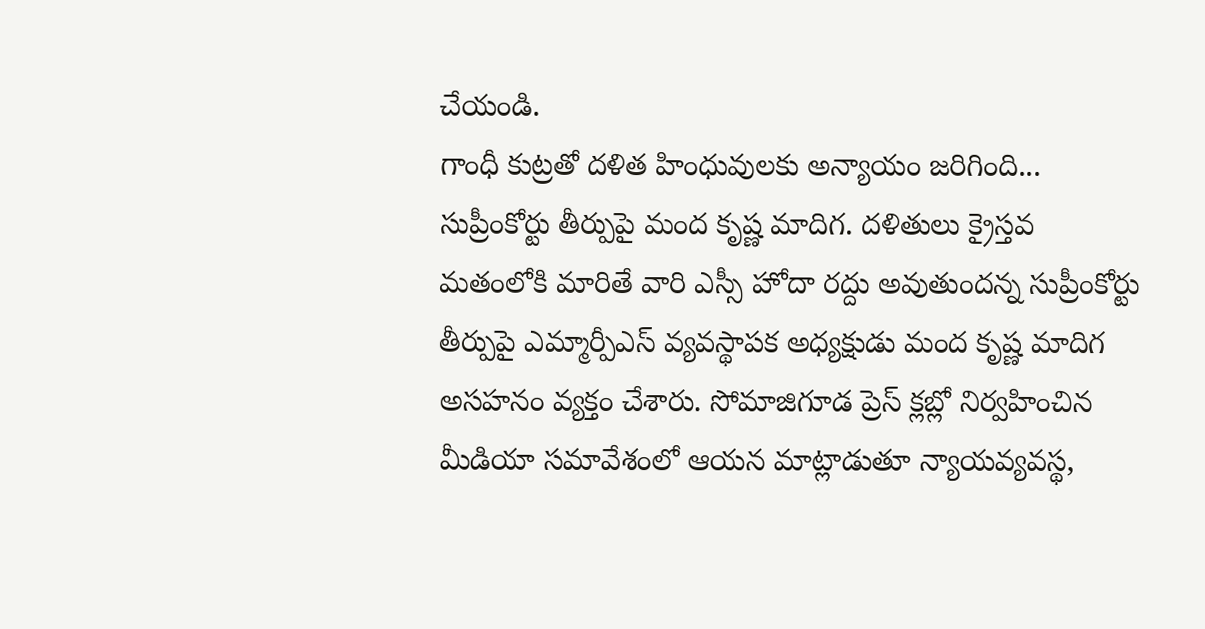చేయండి.
గాంధీ కుట్రతో దళిత హింధువులకు అన్యాయం జరిగింది... సుప్రీంకోర్టు తీర్పుపై మంద కృష్ణ మాదిగ. దళితులు క్రైస్తవ మతంలోకి మారితే వారి ఎస్సీ హోదా రద్దు అవుతుందన్న సుప్రీంకోర్టు తీర్పుపై ఎమ్మార్పీఎస్ వ్యవస్థాపక అధ్యక్షుడు మంద కృష్ణ మాదిగ అసహనం వ్యక్తం చేశారు. సోమాజిగూడ ప్రెస్ క్లబ్లో నిర్వహించిన మీడియా సమావేశంలో ఆయన మాట్లాడుతూ న్యాయవ్యవస్థ,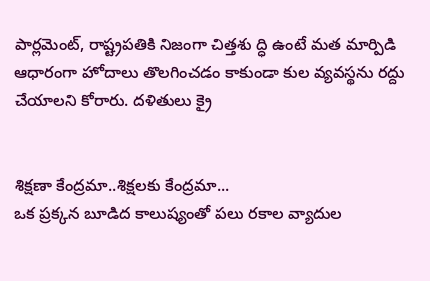పార్లమెంట్, రాష్ట్రపతికి నిజంగా చిత్తశు ద్ధి ఉంటే మత మార్పిడి ఆధారంగా హోదాలు తొలగించడం కాకుండా కుల వ్యవస్థను రద్దు చేయాలని కోరారు. దళితులు క్రై


శిక్షణా కేంద్రమా..శిక్షలకు కేంద్రమా...
ఒక ప్రక్కన బూడిద కాలుష్యంతో పలు రకాల వ్యాదుల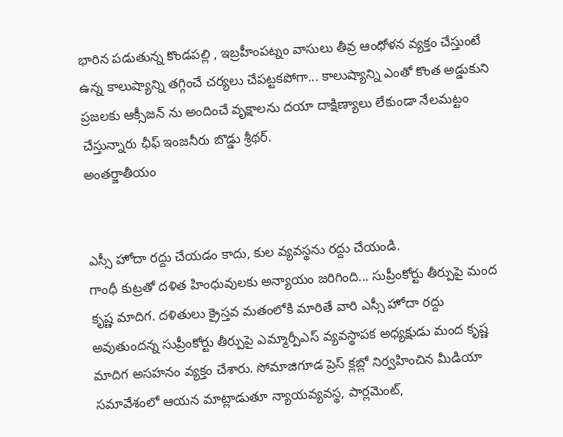భారిన పడుతున్న కొండపల్లి , ఇబ్రహీంపట్నం వాసులు తీవ్ర ఆంధోళన వ్యక్తం చేస్తుంటే ఉన్న కాలుష్యాన్ని తగ్గించే చర్యలు చేపట్టకపోగా... కాలుష్యాన్ని ఎంతో కొంత అడ్డుకుని ప్రజలకు ఆక్సీజన్ ను అందించే వృక్షాలను దయా దాక్షిణ్యాలు లేకుండా నేలమట్టం చేస్తున్నారు ఛీఫ్ ఇంజనీరు బొడ్డు శ్రీథర్.
అంతర్జాతీయం


ఎస్సీ హోదా రద్దు చేయడం కాదు, కుల వ్యవస్థను రద్దు చేయండి.
గాంధీ కుట్రతో దళిత హింధువులకు అన్యాయం జరిగింది... సుప్రీంకోర్టు తీర్పుపై మంద కృష్ణ మాదిగ. దళితులు క్రైస్తవ మతంలోకి మారితే వారి ఎస్సీ హోదా రద్దు అవుతుందన్న సుప్రీంకోర్టు తీర్పుపై ఎమ్మార్పీఎస్ వ్యవస్థాపక అధ్యక్షుడు మంద కృష్ణ మాదిగ అసహనం వ్యక్తం చేశారు. సోమాజిగూడ ప్రెస్ క్లబ్లో నిర్వహించిన మీడియా సమావేశంలో ఆయన మాట్లాడుతూ న్యాయవ్యవస్థ, పార్లమెంట్,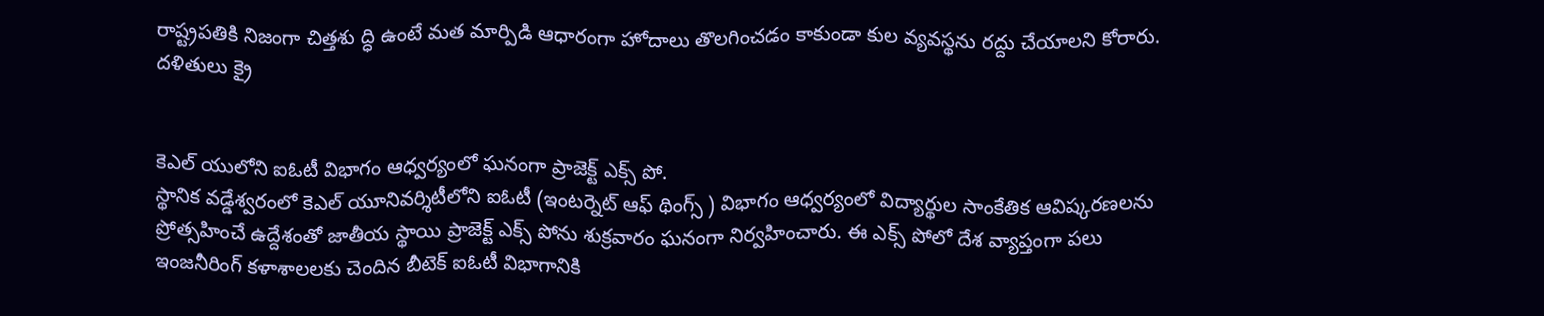రాష్ట్రపతికి నిజంగా చిత్తశు ద్ధి ఉంటే మత మార్పిడి ఆధారంగా హోదాలు తొలగించడం కాకుండా కుల వ్యవస్థను రద్దు చేయాలని కోరారు. దళితులు క్రై


కెఎల్ యులోని ఐఓటీ విభాగం ఆధ్వర్యంలో ఘనంగా ప్రాజెక్ట్ ఎక్స్ పో.
స్థానిక వడ్డేశ్వరంలో కెఎల్ యూనివర్శిటీలోని ఐఓటీ (ఇంటర్నెట్ ఆఫ్ థింగ్స్ ) విభాగం ఆధ్వర్యంలో విద్యార్థుల సాంకేతిక ఆవిష్కరణలను ప్రోత్సహించే ఉద్దేశంతో జాతీయ స్థాయి ప్రాజెక్ట్ ఎక్స్ పోను శుక్రవారం ఘనంగా నిర్వహించారు. ఈ ఎక్స్ పోలో దేశ వ్యాప్తంగా పలు ఇంజనీరింగ్ కళాశాలలకు చెందిన బీటెక్ ఐఓటీ విభాగానికి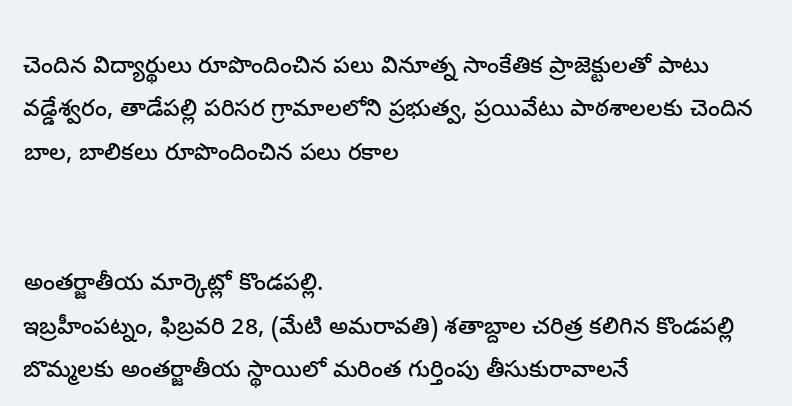చెందిన విద్యార్థులు రూపొందించిన పలు వినూత్న సాంకేతిక ప్రాజెక్టులతో పాటు వడ్డేశ్వరం, తాడేపల్లి పరిసర గ్రామాలలోని ప్రభుత్వ, ప్రయివేటు పాఠశాలలకు చెందిన బాల, బాలికలు రూపొందించిన పలు రకాల


అంతర్జాతీయ మార్కెట్లో కొండపల్లి.
ఇబ్రహీంపట్నం, ఫిబ్రవరి 28, (మేటి అమరావతి) శతాబ్దాల చరిత్ర కలిగిన కొండపల్లి బొమ్మలకు అంతర్జాతీయ స్థాయిలో మరింత గుర్తింపు తీసుకురావాలనే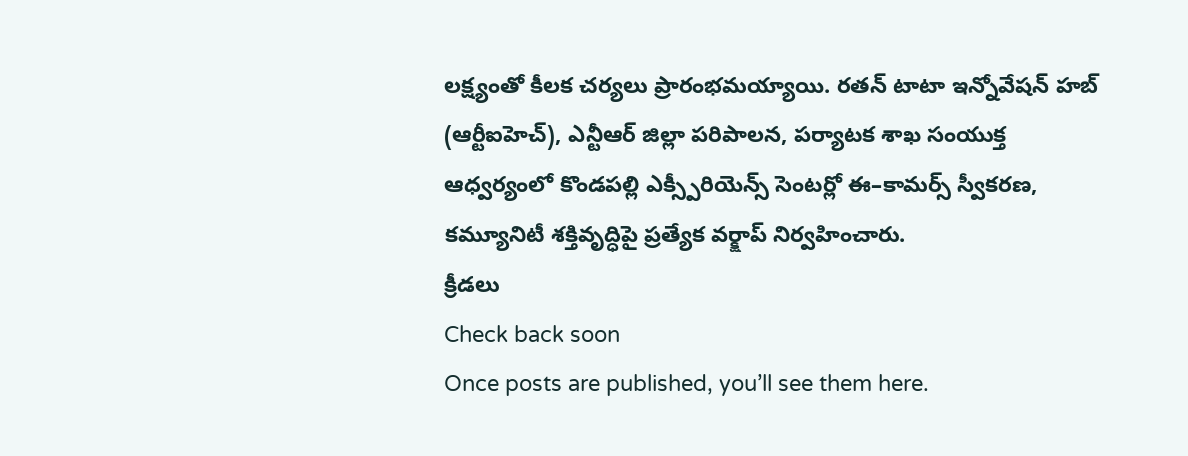లక్ష్యంతో కీలక చర్యలు ప్రారంభమయ్యాయి. రతన్ టాటా ఇన్నోవేషన్ హబ్ (ఆర్టీఐహెచ్), ఎన్టీఆర్ జిల్లా పరిపాలన, పర్యాటక శాఖ సంయుక్త ఆధ్వర్యంలో కొండపల్లి ఎక్స్పీరియెన్స్ సెంటర్లో ఈ–కామర్స్ స్వీకరణ, కమ్యూనిటీ శక్తివృద్ధిపై ప్రత్యేక వర్క్షాప్ నిర్వహించారు.
క్రీడలు
Check back soon
Once posts are published, you’ll see them here.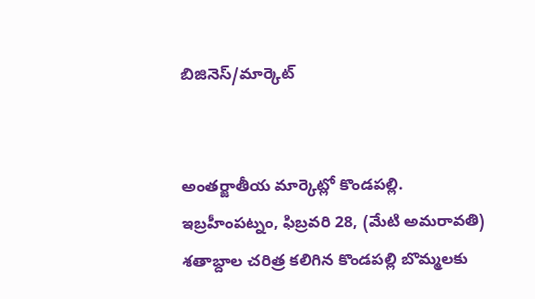బిజినెస్/మార్కెట్


అంతర్జాతీయ మార్కెట్లో కొండపల్లి.
ఇబ్రహీంపట్నం, ఫిబ్రవరి 28, (మేటి అమరావతి) శతాబ్దాల చరిత్ర కలిగిన కొండపల్లి బొమ్మలకు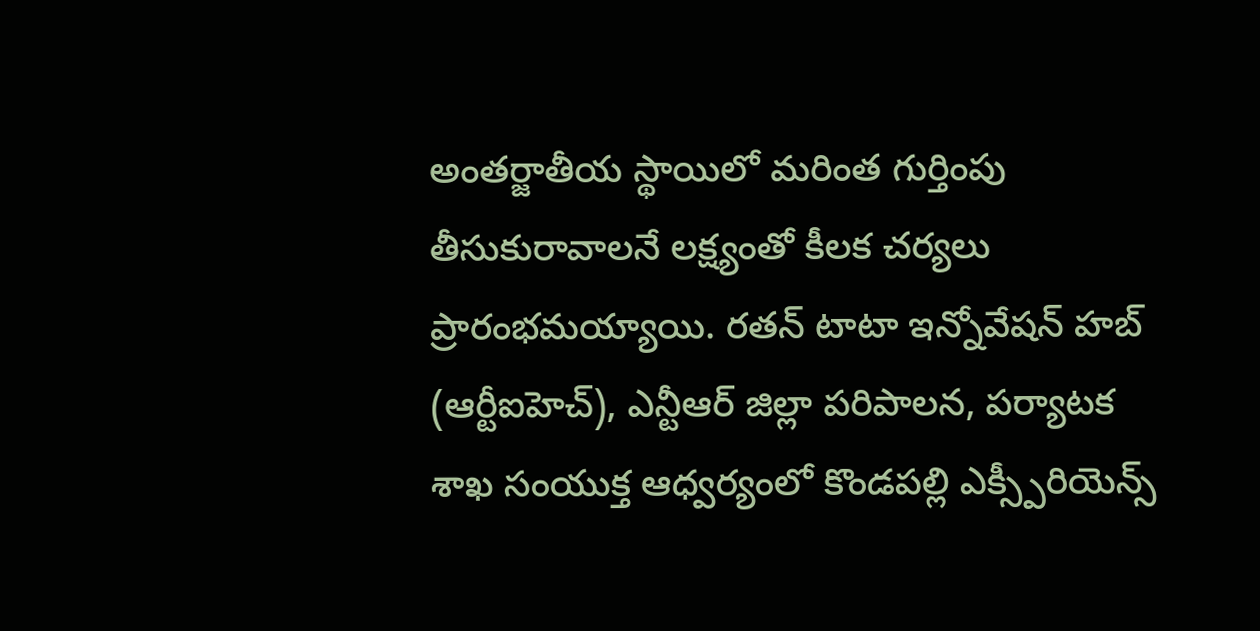అంతర్జాతీయ స్థాయిలో మరింత గుర్తింపు తీసుకురావాలనే లక్ష్యంతో కీలక చర్యలు ప్రారంభమయ్యాయి. రతన్ టాటా ఇన్నోవేషన్ హబ్ (ఆర్టీఐహెచ్), ఎన్టీఆర్ జిల్లా పరిపాలన, పర్యాటక శాఖ సంయుక్త ఆధ్వర్యంలో కొండపల్లి ఎక్స్పీరియెన్స్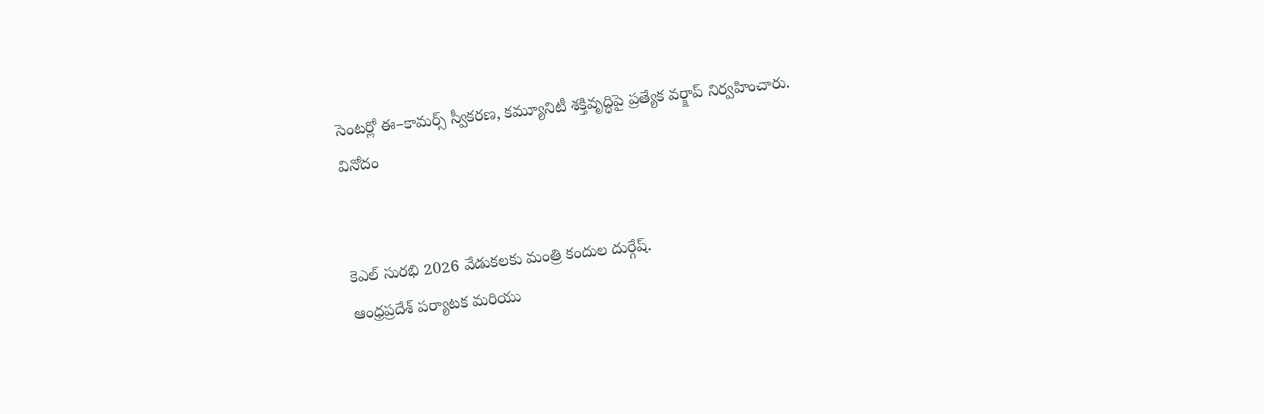సెంటర్లో ఈ–కామర్స్ స్వీకరణ, కమ్యూనిటీ శక్తివృద్ధిపై ప్రత్యేక వర్క్షాప్ నిర్వహించారు.
వినోదం


కెఎల్ సురభి 2026 వేడుకలకు మంత్రి కందుల దుర్గేష్.
ఆంధ్రప్రదేశ్ పర్యాటక మరియు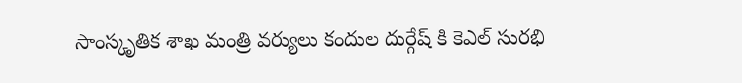సాంస్కృతిక శాఖ మంత్రి వర్యులు కందుల దుర్గేష్ కి కెఎల్ సురభి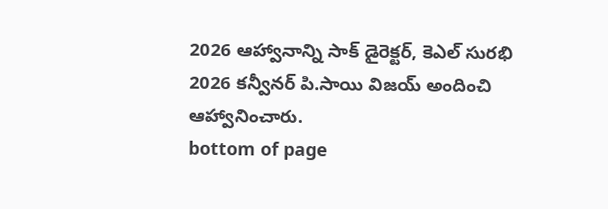2026 ఆహ్వానాన్ని సాక్ డైరెక్టర్, కెఎల్ సురభి 2026 కన్వీనర్ పి.సాయి విజయ్ అందించి ఆహ్వానించారు.
bottom of page